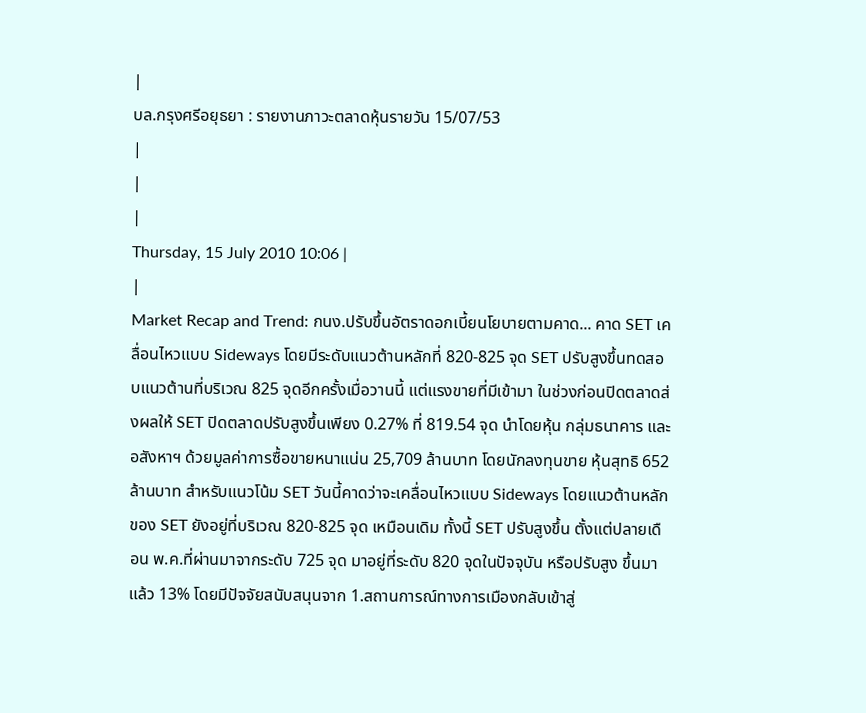|
บล.กรุงศรีอยุธยา : รายงานภาวะตลาดหุ้นรายวัน 15/07/53
|
|
|
Thursday, 15 July 2010 10:06 |
|
Market Recap and Trend: กนง.ปรับขึ้นอัตราดอกเบี้ยนโยบายตามคาด... คาด SET เคลื่อนไหวแบบ Sideways โดยมีระดับแนวต้านหลักที่ 820-825 จุด SET ปรับสูงขึ้นทดสอบแนวต้านที่บริเวณ 825 จุดอีกครั้งเมื่อวานนี้ แต่แรงขายที่มีเข้ามา ในช่วงก่อนปิดตลาดส่งผลให้ SET ปิดตลาดปรับสูงขึ้นเพียง 0.27% ที่ 819.54 จุด นำโดยหุ้น กลุ่มธนาคาร และอสังหาฯ ด้วยมูลค่าการซื้อขายหนาแน่น 25,709 ล้านบาท โดยนักลงทุนขาย หุ้นสุทธิ 652 ล้านบาท สำหรับแนวโน้ม SET วันนี้คาดว่าจะเคลื่อนไหวแบบ Sideways โดยแนวต้านหลักของ SET ยังอยู่ที่บริเวณ 820-825 จุด เหมือนเดิม ทั้งนี้ SET ปรับสูงขึ้น ตั้งแต่ปลายเดือน พ.ค.ที่ผ่านมาจากระดับ 725 จุด มาอยู่ที่ระดับ 820 จุดในปัจจุบัน หรือปรับสูง ขึ้นมาแล้ว 13% โดยมีปัจจัยสนับสนุนจาก 1.สถานการณ์ทางการเมืองกลับเข้าสู่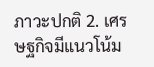ภาวะปกติ 2. เศรษฐกิจมีแนวโน้ม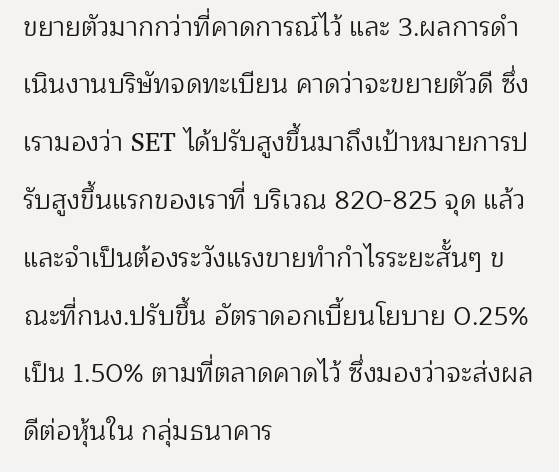ขยายตัวมากกว่าที่คาดการณ์ไว้ และ 3.ผลการดำเนินงานบริษัทจดทะเบียน คาดว่าจะขยายตัวดี ซึ่งเรามองว่า SET ได้ปรับสูงขึ้นมาถึงเป้าหมายการปรับสูงขึ้นแรกของเราที่ บริเวณ 820-825 จุด แล้ว และจำเป็นต้องระวังแรงขายทำกำไรระยะสั้นๆ ขณะที่กนง.ปรับขึ้น อัตราดอกเบี้ยนโยบาย 0.25% เป็น 1.50% ตามที่ตลาดคาดไว้ ซึ่งมองว่าจะส่งผลดีต่อหุ้นใน กลุ่มธนาคาร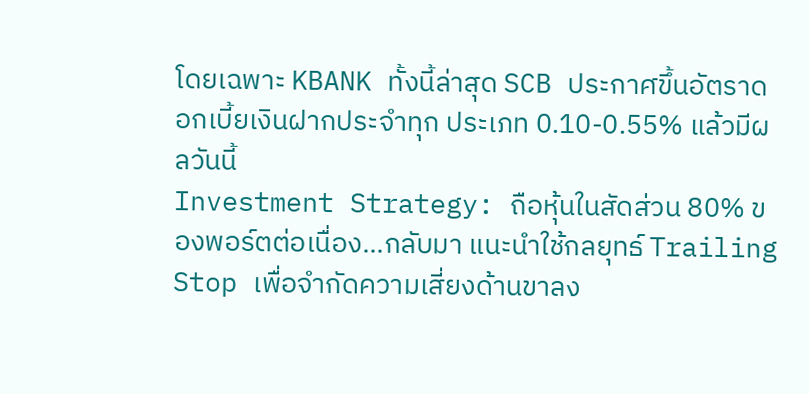โดยเฉพาะ KBANK ทั้งนี้ล่าสุด SCB ประกาศขึ้นอัตราดอกเบี้ยเงินฝากประจำทุก ประเภท 0.10-0.55% แล้วมีผลวันนี้
Investment Strategy: ถือหุ้นในสัดส่วน 80% ของพอร์ตต่อเนื่อง...กลับมา แนะนำใช้กลยุทธ์ Trailing Stop เพื่อจำกัดความเสี่ยงด้านขาลง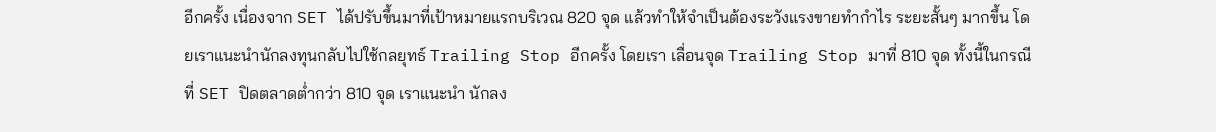อีกครั้ง เนื่องจาก SET ได้ปรับขึ้นมาที่เป้าหมายแรกบริเวณ 820 จุด แล้วทำให้จำเป็นต้องระวังแรงขายทำกำไร ระยะสั้นๆ มากขึ้น โดยเราแนะนำนักลงทุนกลับไปใช้กลยุทธ์ Trailing Stop อีกครั้ง โดยเรา เลื่อนจุด Trailing Stop มาที่ 810 จุด ทั้งนี้ในกรณีที่ SET ปิดตลาดต่ำกว่า 810 จุด เราแนะนำ นักลง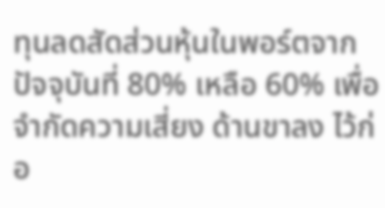ทุนลดสัดส่วนหุ้นในพอร์ตจากปัจจุบันที่ 80% เหลือ 60% เพื่อจำกัดความเสี่ยง ด้านขาลง ไว้ก่อ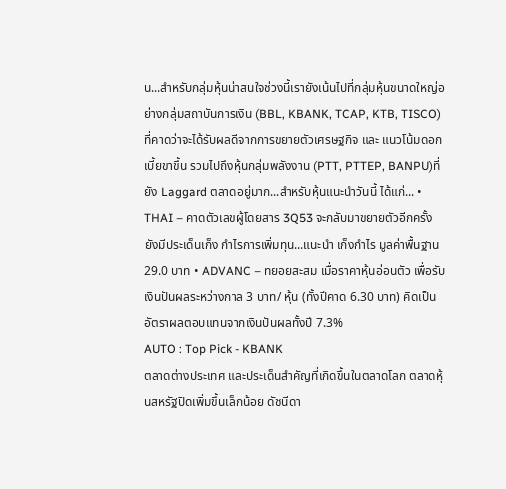น...สำหรับกลุ่มหุ้นน่าสนใจช่วงนี้เรายังเน้นไปที่กลุ่มหุ้นขนาดใหญ่อย่างกลุ่มสถาบันการเงิน (BBL, KBANK, TCAP, KTB, TISCO) ที่คาดว่าจะได้รับผลดีจากการขยายตัวเศรษฐกิจ และ แนวโน้มดอกเบี้ยขาขึ้น รวมไปถึงหุ้นกลุ่มพลังงาน (PTT, PTTEP, BANPU)ที่ยัง Laggard ตลาดอยู่มาก...สำหรับหุ้นแนะนำวันนี้ ได้แก่... • THAI – คาดตัวเลขผู้โดยสาร 3Q53 จะกลับมาขยายตัวอีกครั้ง ยังมีประเด็นเก็ง กำไรการเพิ่มทุน...แนะนำ เก็งกำไร มูลค่าพื้นฐาน 29.0 บาท • ADVANC – ทยอยสะสม เมื่อราคาหุ้นอ่อนตัว เพื่อรับเงินปันผลระหว่างกาล 3 บาท/ หุ้น (ทั้งปีคาด 6.30 บาท) คิดเป็นอัตราผลตอบแทนจากเงินปันผลทั้งปี 7.3%
AUTO : Top Pick - KBANK
ตลาดต่างประเทศ และประเด็นสำคัญที่เกิดขึ้นในตลาดโลก ตลาดหุ้นสหรัฐปิดเพิ่มขึ้นเล็กน้อย ดัชนีดา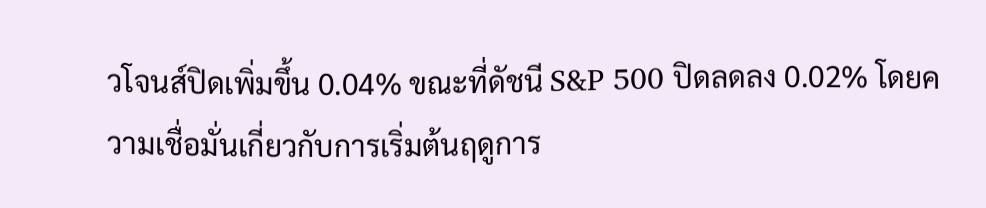วโจนส์ปิดเพิ่มขึ้น 0.04% ขณะที่ดัชนี S&P 500 ปิดลดลง 0.02% โดยความเชื่อมั่นเกี่ยวกับการเริ่มต้นฤดูการ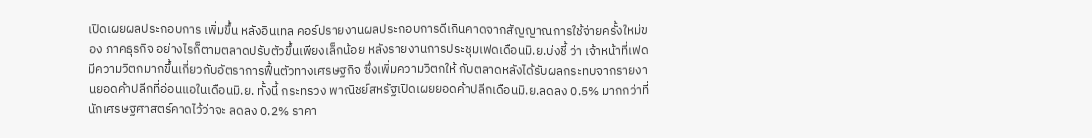เปิดเผยผลประกอบการ เพิ่มขึ้น หลังอินเทล คอร์ปรายงานผลประกอบการดีเกินคาดจากสัญญาณการใช้จ่ายครั้งใหม่ของ ภาคธุรกิจ อย่างไรก็ตามตลาดปรับตัวขึ้นเพียงเล็กน้อย หลังรายงานการประชุมเฟดเดือนมิ.ย.บ่งชี้ ว่า เจ้าหน้าที่เฟดมีความวิตกมากขึ้นเกี่ยวกับอัตราการฟื้นตัวทางเศรษฐกิจ ซึ่งเพิ่มความวิตกให้ กับตลาดหลังได้รับผลกระทบจากรายงานยอดค้าปลีกที่อ่อนแอในเดือนมิ.ย. ทั้งนี้ กระทรวง พาณิชย์สหรัฐเปิดเผยยอดค้าปลีกเดือนมิ.ย.ลดลง 0.5% มากกว่าที่นักเศรษฐศาสตร์คาดไว้ว่าจะ ลดลง 0.2% ราคา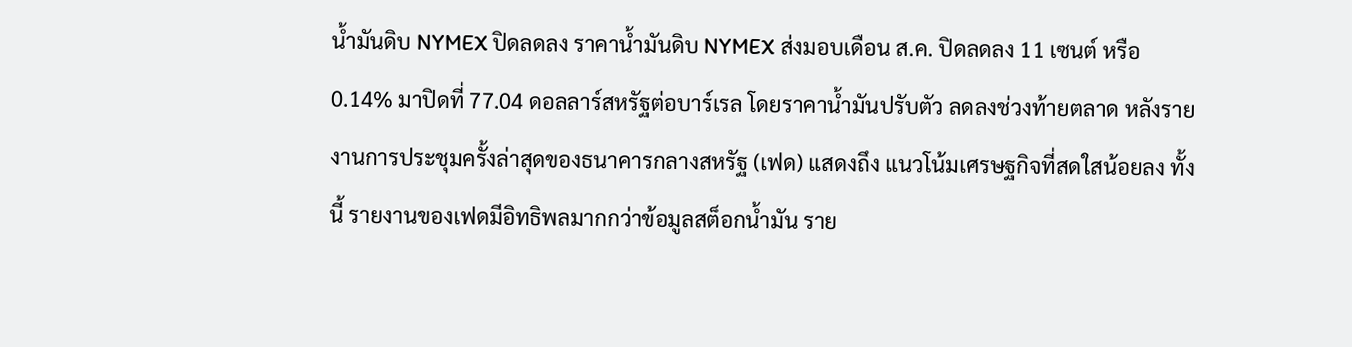น้ำมันดิบ NYMEX ปิดลดลง ราคาน้ำมันดิบ NYMEX ส่งมอบเดือน ส.ค. ปิดลดลง 11 เซนต์ หรือ 0.14% มาปิดที่ 77.04 ดอลลาร์สหรัฐต่อบาร์เรล โดยราคาน้ำมันปรับตัว ลดลงช่วงท้ายตลาด หลังรายงานการประชุมครั้งล่าสุดของธนาคารกลางสหรัฐ (เฟด) แสดงถึง แนวโน้มเศรษฐกิจที่สดใสน้อยลง ทั้งนี้ รายงานของเฟดมีอิทธิพลมากกว่าข้อมูลสต็อกน้ำมัน ราย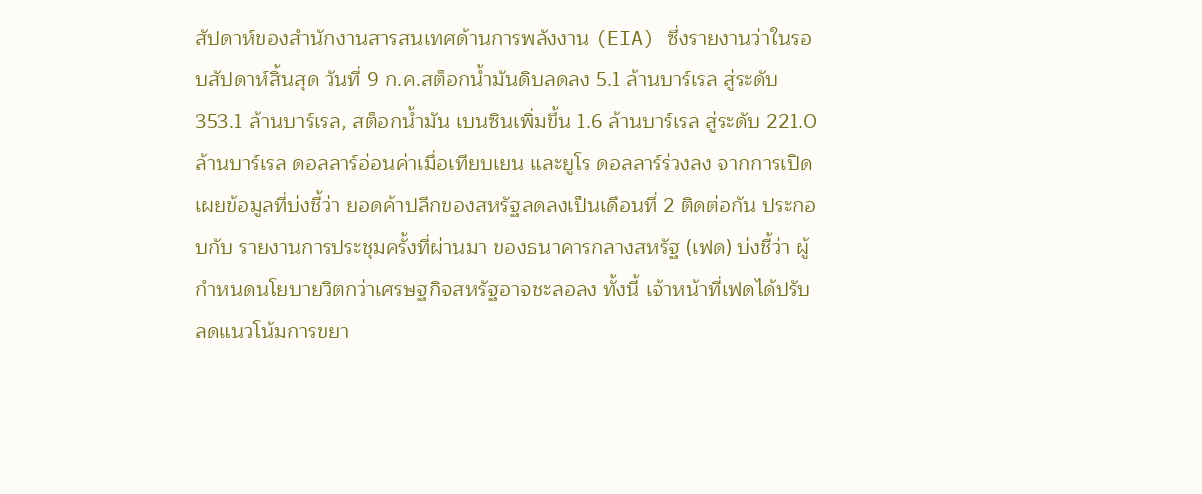สัปดาห์ของสำนักงานสารสนเทศด้านการพลังงาน (EIA) ซึ่งรายงานว่าในรอบสัปดาห์สิ้นสุด วันที่ 9 ก.ค.สต็อกน้ำมันดิบลดลง 5.1 ล้านบาร์เรล สู่ระดับ 353.1 ล้านบาร์เรล, สต็อกน้ำมัน เบนซินเพิ่มขึ้น 1.6 ล้านบาร์เรล สู่ระดับ 221.0 ล้านบาร์เรล ดอลลาร์อ่อนค่าเมื่อเทียบเยน และยูโร ดอลลาร์ร่วงลง จากการเปิดเผยข้อมูลที่บ่งชี้ว่า ยอดค้าปลีกของสหรัฐลดลงเป็นเดือนที่ 2 ติดต่อกัน ประกอบกับ รายงานการประชุมครั้งที่ผ่านมา ของธนาคารกลางสหรัฐ (เฟด) บ่งชี้ว่า ผู้กำหนดนโยบายวิตกว่าเศรษฐกิจสหรัฐอาจชะลอลง ทั้งนี้ เจ้าหน้าที่เฟดได้ปรับลดแนวโน้มการขยา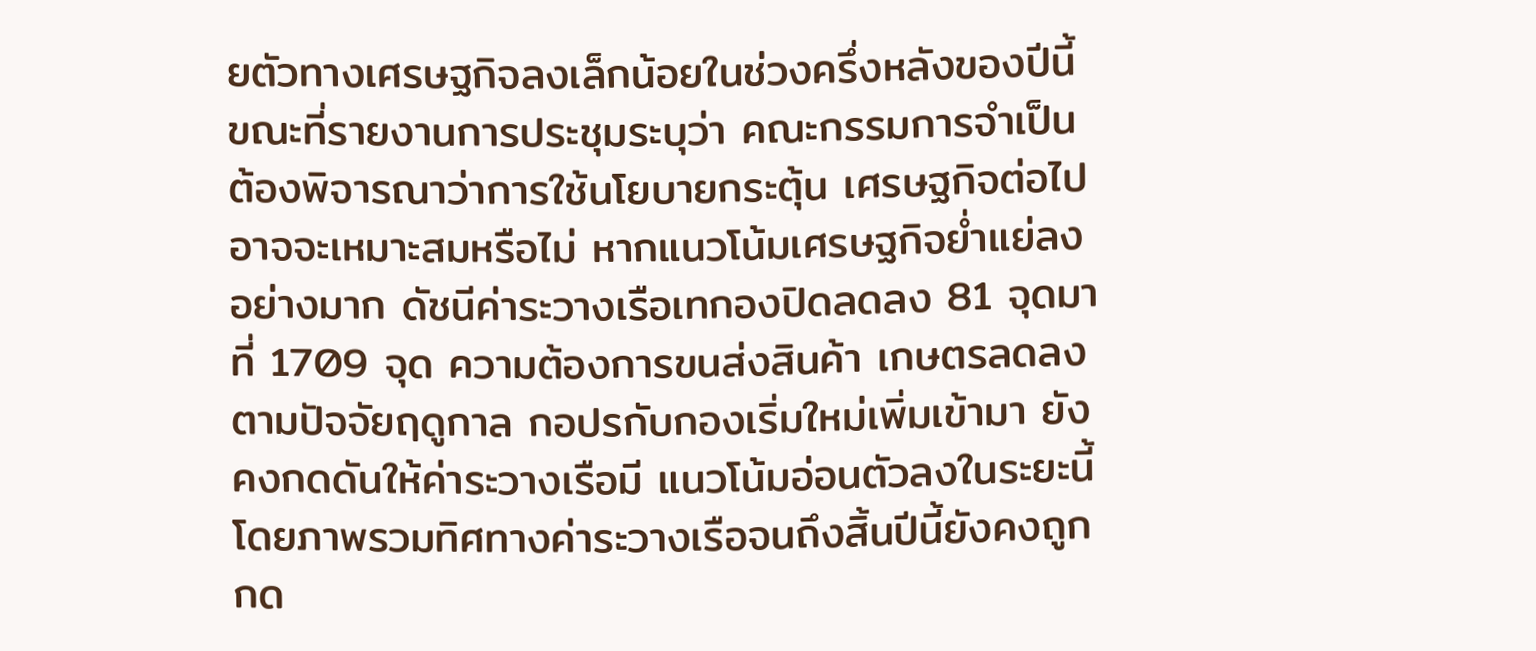ยตัวทางเศรษฐกิจลงเล็กน้อยในช่วงครึ่งหลังของปีนี้ ขณะที่รายงานการประชุมระบุว่า คณะกรรมการจำเป็นต้องพิจารณาว่าการใช้นโยบายกระตุ้น เศรษฐกิจต่อไปอาจจะเหมาะสมหรือไม่ หากแนวโน้มเศรษฐกิจย่ำแย่ลงอย่างมาก ดัชนีค่าระวางเรือเทกองปิดลดลง 81 จุดมาที่ 1709 จุด ความต้องการขนส่งสินค้า เกษตรลดลงตามปัจจัยฤดูกาล กอปรกับกองเริ่มใหม่เพิ่มเข้ามา ยังคงกดดันให้ค่าระวางเรือมี แนวโน้มอ่อนตัวลงในระยะนี้ โดยภาพรวมทิศทางค่าระวางเรือจนถึงสิ้นปีนี้ยังคงถูกกด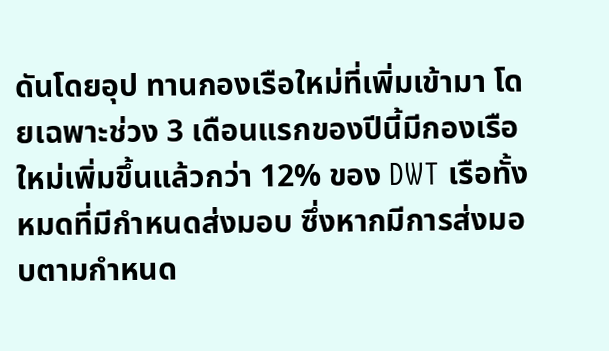ดันโดยอุป ทานกองเรือใหม่ที่เพิ่มเข้ามา โดยเฉพาะช่วง 3 เดือนแรกของปีนี้มีกองเรือใหม่เพิ่มขึ้นแล้วกว่า 12% ของ DWT เรือทั้งหมดที่มีกำหนดส่งมอบ ซึ่งหากมีการส่งมอบตามกำหนด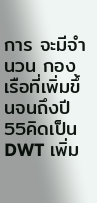การ จะมีจำนวน กองเรือที่เพิ่มขึ้นจนถึงปี 55คิดเป็น DWT เพิ่ม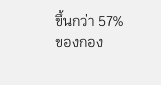ขึ้นกว่า 57% ของกอง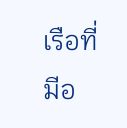เรือที่มีอ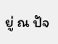ยู่ ณ ปัจ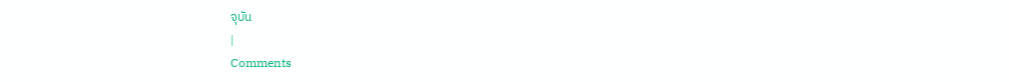จุบัน
|
Comments